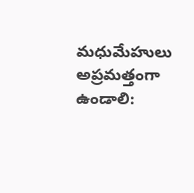మధుమేహులు అప్రమత్తంగా ఉండాలి: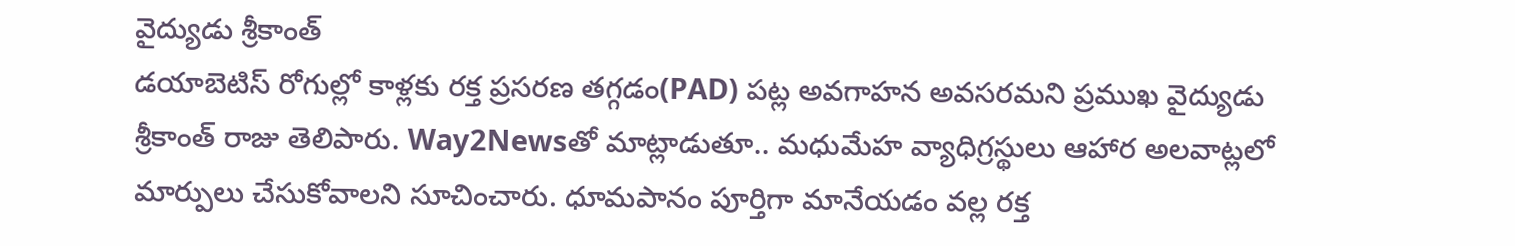వైద్యుడు శ్రీకాంత్
డయాబెటిస్ రోగుల్లో కాళ్లకు రక్త ప్రసరణ తగ్గడం(PAD) పట్ల అవగాహన అవసరమని ప్రముఖ వైద్యుడు శ్రీకాంత్ రాజు తెలిపారు. Way2Newsతో మాట్లాడుతూ.. మధుమేహ వ్యాధిగ్రస్థులు ఆహార అలవాట్లలో మార్పులు చేసుకోవాలని సూచించారు. ధూమపానం పూర్తిగా మానేయడం వల్ల రక్త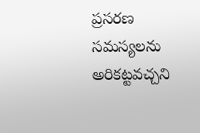ప్రసరణ సమస్యలను అరికట్టవచ్చని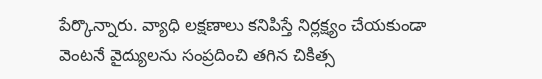పేర్కొన్నారు. వ్యాధి లక్షణాలు కనిపిస్తే నిర్లక్ష్యం చేయకుండా వెంటనే వైద్యులను సంప్రదించి తగిన చికిత్స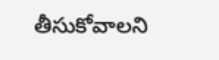తీసుకోవాలని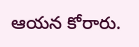ఆయన కోరారు.